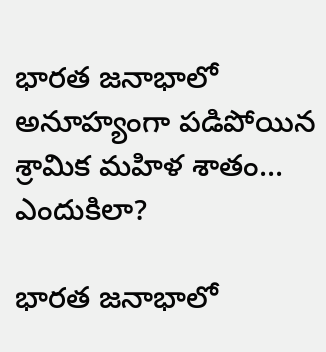భారత జనాభాలో అనూహ్యంగా పడిపోయిన శ్రామిక మహిళ శాతం... ఎందుకిలా?

భారత జనాభాలో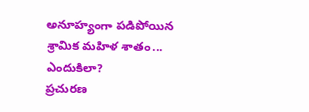అనూహ్యంగా పడిపోయిన శ్రామిక మహిళ శాతం... ఎందుకిలా?
ప్రచురణ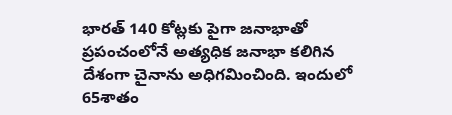భారత్ 140 కోట్లకు పైగా జనాభాతో ప్రపంచంలోనే అత్యధిక జనాభా కలిగిన దేశంగా చైనాను అధిగమించింది. ఇందులో 65శాతం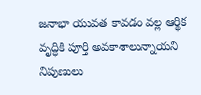జనాభా యువత కావడం వల్ల ఆర్థిక వృద్ధికి పూర్తి అవకాశాలున్నాయని నిపుణులు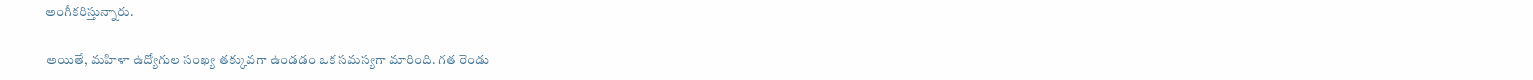అంగీకరిస్తున్నారు.

అయితే, మహిళా ఉద్యోగుల సంఖ్య తక్కువగా ఉండడం ఒక సమస్యగా మారింది. గత రెండు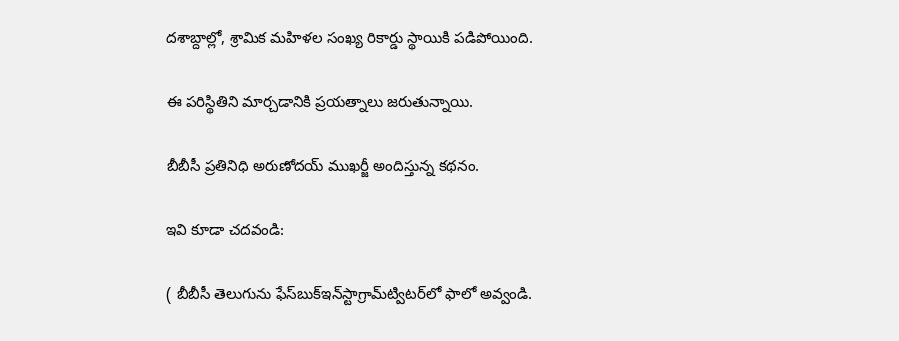దశాబ్దాల్లో, శ్రామిక మహిళల సంఖ్య రికార్డు స్థాయికి పడిపోయింది.

ఈ పరిస్థితిని మార్చడానికి ప్రయత్నాలు జరుతున్నాయి.

బీబీసీ ప్రతినిధి అరుణోదయ్ ముఖర్జీ అందిస్తున్న కథనం.

ఇవి కూడా చదవండి:

( బీబీసీ తెలుగును ఫేస్‌బుక్ఇన్‌స్టాగ్రామ్‌ట్విటర్‌లో ఫాలో అవ్వండి.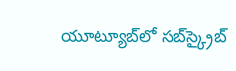యూట్యూబ్‌లో సబ్‌స్క్రైబ్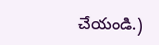చేయండి.)